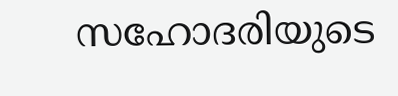സഹോദരിയുടെ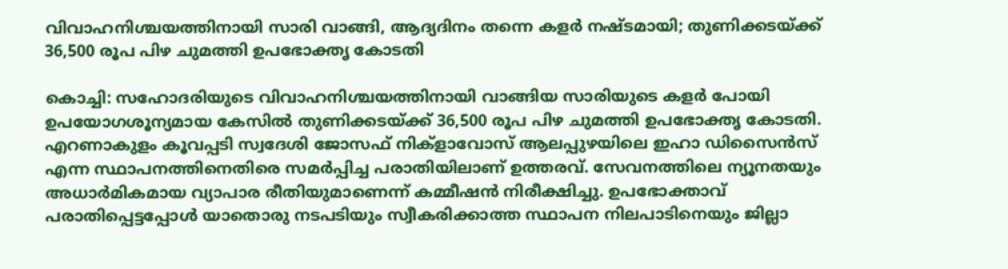വിവാഹനിശ്ചയത്തിനായി സാരി വാങ്ങി, ആദ്യദിനം തന്നെ കളർ നഷ്ടമായി; തുണിക്കടയ്ക്ക് 36,500 രൂപ പിഴ ചുമത്തി ഉപഭോക്തൃ കോടതി

കൊച്ചി: സഹോദരിയുടെ വിവാഹനിശ്ചയത്തിനായി വാങ്ങിയ സാരിയുടെ കളർ പോയി ഉപയോഗശൂന്യമായ കേസിൽ തുണിക്കടയ്ക്ക് 36,500 രൂപ പിഴ ചുമത്തി ഉപഭോക്തൃ കോടതി. എറണാകുളം കൂവപ്പടി സ്വദേശി ജോസഫ് നിക്ളാവോസ് ആലപ്പുഴയിലെ ഇഹാ ഡിസൈൻസ് എന്ന സ്ഥാപനത്തിനെതിരെ സമർപ്പിച്ച പരാതിയിലാണ് ഉത്തരവ്. സേവനത്തിലെ ന്യൂനതയും അധാർമികമായ വ്യാപാര രീതിയുമാണെന്ന് കമ്മീഷൻ നിരീക്ഷിച്ചു. ഉപഭോക്താവ് പരാതിപ്പെട്ടപ്പോൾ യാതൊരു നടപടിയും സ്വീകരിക്കാത്ത സ്ഥാപന നിലപാടിനെയും ജില്ലാ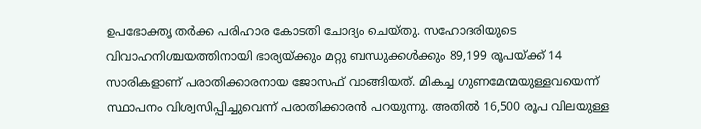ഉപഭോക്തൃ തർക്ക പരിഹാര കോടതി ചോദ്യം ചെയ്തു. സഹോദരിയുടെ വിവാഹനിശ്ചയത്തിനായി ഭാര്യയ്ക്കും മറ്റു ബന്ധുക്കൾക്കും 89,199 രൂപയ്ക്ക് 14 സാരികളാണ് പരാതിക്കാരനായ ജോസഫ് വാങ്ങിയത്. മികച്ച ഗുണമേന്മയുള്ളവയെന്ന് സ്ഥാപനം വിശ്വസിപ്പിച്ചുവെന്ന് പരാതിക്കാരൻ പറയുന്നു. അതിൽ 16,500 രൂപ വിലയുള്ള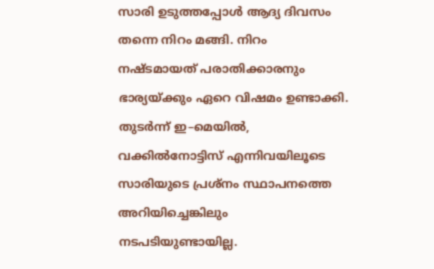സാരി ഉടുത്തപ്പോൾ ആദ്യ ദിവസം തന്നെ നിറം മങ്ങി. നിറം നഷ്ടമായത് പരാതിക്കാരനും ഭാര്യയ്ക്കും ഏറെ വിഷമം ഉണ്ടാക്കി. തുടർന്ന് ഇ–മെയിൽ, വക്കിൽനോട്ടിസ് എന്നിവയിലൂടെ സാരിയുടെ പ്രശ്നം സ്ഥാപനത്തെ അറിയിച്ചെങ്കിലും നടപടിയുണ്ടായില്ല.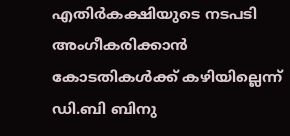എതിർകക്ഷിയുടെ നടപടി അംഗീകരിക്കാൻ കോടതികൾക്ക് കഴിയില്ലെന്ന് ഡി.ബി ബിനു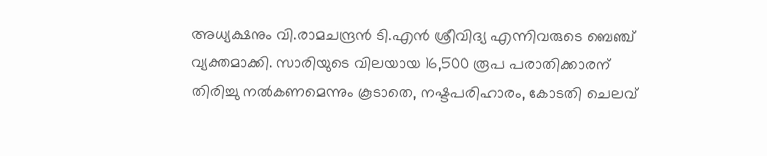അധ്യക്ഷനും വി.രാമചന്ദ്രൻ ടി.എൻ ശ്രീവിദ്യ എന്നിവരുടെ ബെഞ്ച് വ്യക്തമാക്കി. സാരിയുടെ വിലയായ 16,500 രൂപ പരാതിക്കാരന് തിരിച്ചു നൽകണമെന്നും കൂടാതെ, നഷ്ടപരിഹാരം, കോടതി ചെലവ്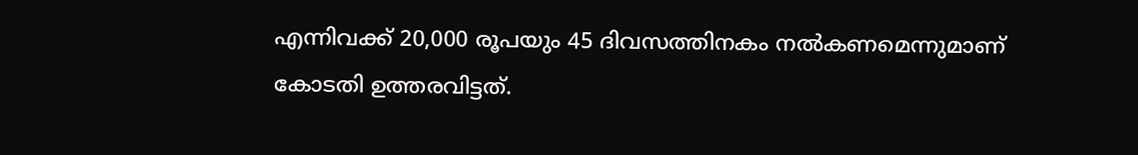എന്നിവക്ക് 20,000 രൂപയും 45 ദിവസത്തിനകം നൽകണമെന്നുമാണ് കോടതി ഉത്തരവിട്ടത്.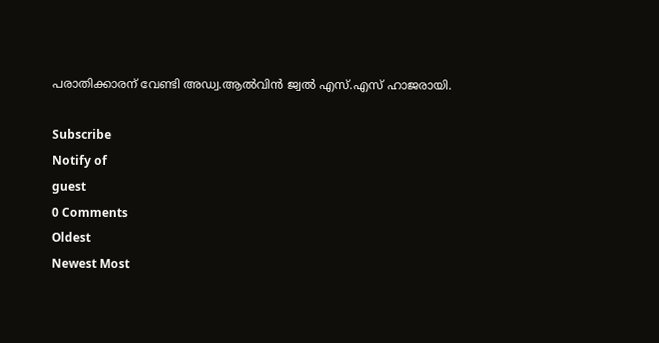പരാതിക്കാരന് വേണ്ടി അഡ്വ.ആൽവിൻ ജ്വൽ എസ്.എസ് ഹാജരായി.

Subscribe
Notify of
guest
0 Comments
Oldest
Newest Most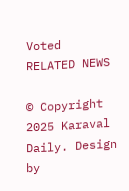Voted
RELATED NEWS

© Copyright 2025 Karaval Daily. Design by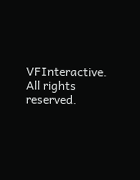VFInteractive. All rights reserved.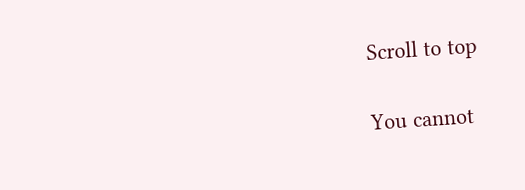Scroll to top

You cannot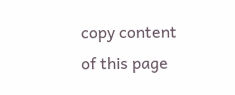copy content of this page